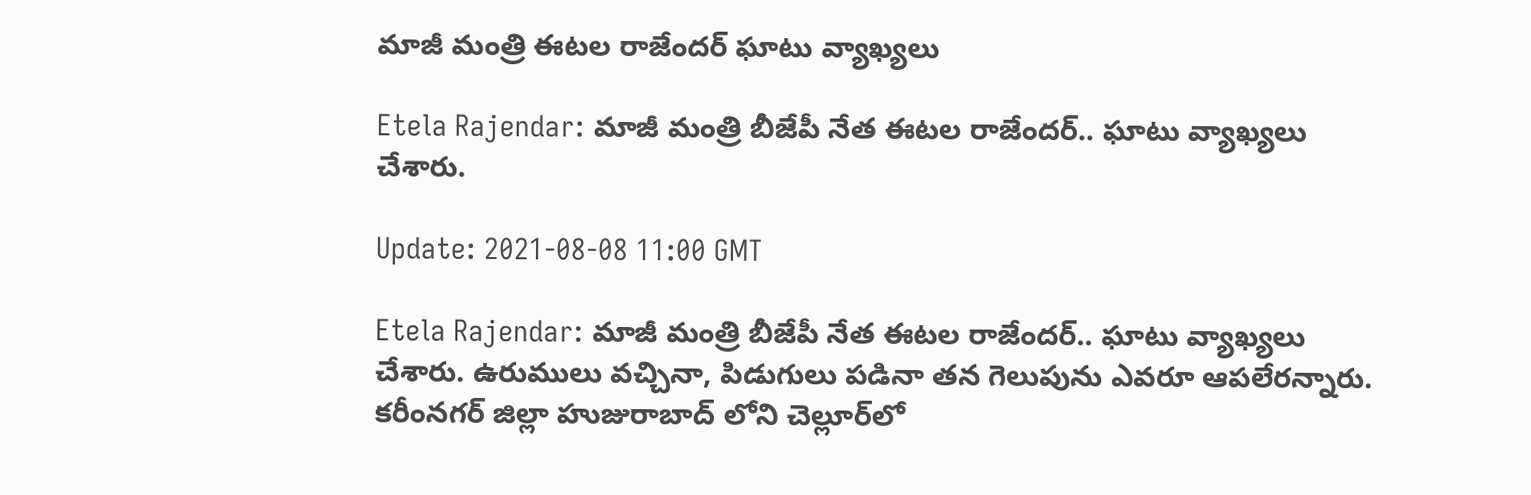మాజీ మంత్రి ఈటల రాజేందర్‌ ఘాటు వ్యాఖ్యలు

Etela Rajendar: మాజీ మంత్రి బీజేపీ నేత ఈటల రాజేందర్‌.. ఘాటు వ్యాఖ్యలు చేశారు.

Update: 2021-08-08 11:00 GMT

Etela Rajendar: మాజీ మంత్రి బీజేపీ నేత ఈటల రాజేందర్‌.. ఘాటు వ్యాఖ్యలు చేశారు. ఉరుములు వచ్చినా, పిడుగులు పడినా తన గెలుపును ఎవరూ ఆపలేరన్నారు. కరీంనగర్‌ జిల్లా హుజురాబాద్‌ లోని చెల్లూర్‌లో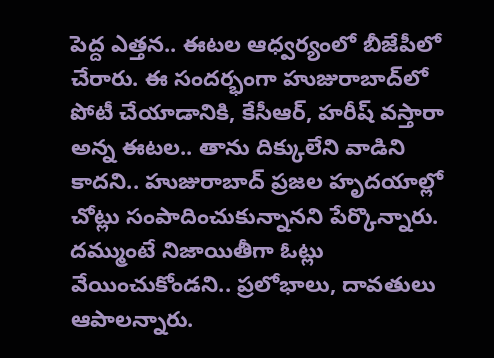పెద్ద ఎత్తన.. ఈటల ఆధ్వర్యంలో బీజేపీలో చేరారు. ఈ సందర్భంగా హుజురాబాద్‌లో పోటీ చేయాడానికి, కేసీఆర్, హరీష్‌ వస్తారా అన్న ఈటల.. తాను దిక్కులేని వాడిని కాదని.. హుజురాబాద్‌ ప్రజల హృదయాల్లో చోట్లు సంపాదించుకున్నానని పేర్కొన్నారు. దమ్ముంటే నిజాయితీగా ఓట్లు వేయించుకోండని.. ప్రలోభాలు, దావతులు ఆపాలన్నారు.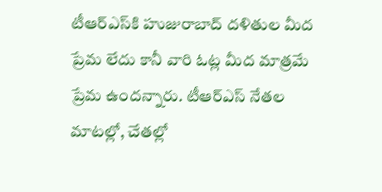టీఆర్ఎస్‌కి హుజురాబాద్ దళితుల మీద ప్రేమ లేదు కానీ వారి ఓట్ల మీద మాత్రమే ప్రేమ ఉందన్నారు. టీఆర్ఎస్ నేతల మాటల్లో, చేతల్లో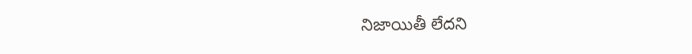నిజాయితీ లేదని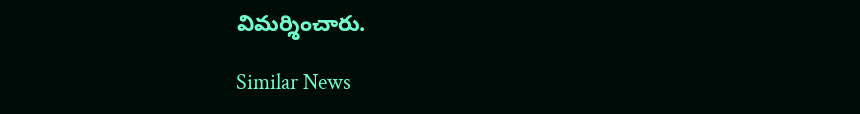విమర్శించారు.

Similar News